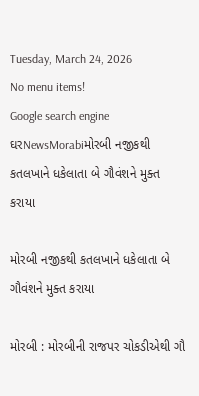Tuesday, March 24, 2026
No menu items!
Google search engine
ઘરNewsMorabiમોરબી નજીકથી કતલખાને ધકેલાતા બે ગૌવંશને મુક્ત કરાયા

મોરબી નજીકથી કતલખાને ધકેલાતા બે ગૌવંશને મુક્ત કરાયા

મોરબી : મોરબીની રાજપર ચોકડીએથી ગૌ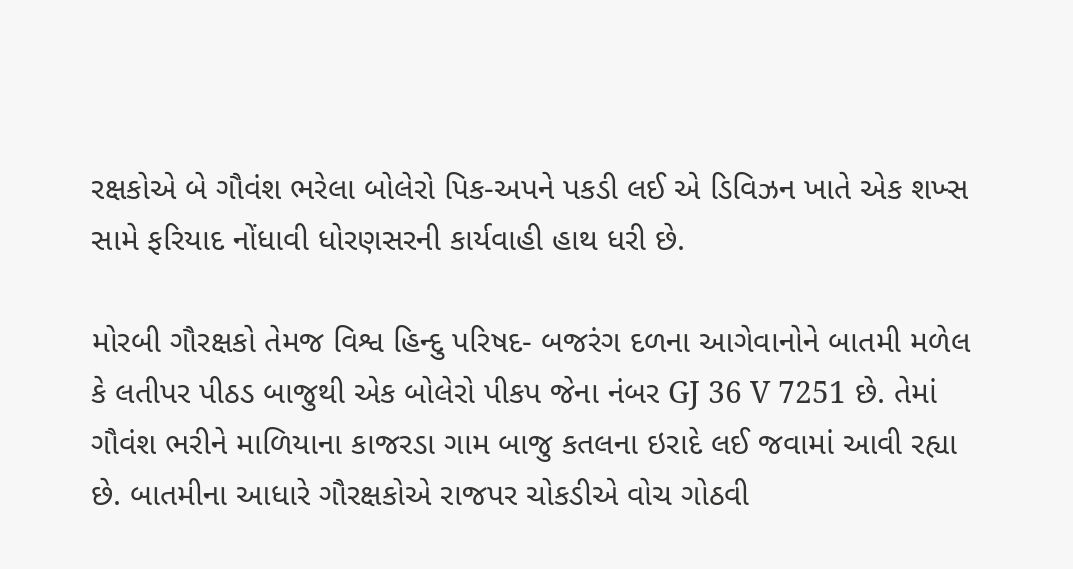રક્ષકોએ બે ગૌવંશ ભરેલા બોલેરો પિક-અપને પકડી લઈ એ ડિવિઝન ખાતે એક શખ્સ સામે ફરિયાદ નોંધાવી ધોરણસરની કાર્યવાહી હાથ ધરી છે.

મોરબી ગૌરક્ષકો તેમજ વિશ્વ હિન્દુ પરિષદ- બજરંગ દળના આગેવાનોને બાતમી મળેલ કે લતીપર પીઠડ બાજુથી એક બોલેરો પીકપ જેના નંબર GJ 36 V 7251 છે. તેમાં ગૌવંશ ભરીને માળિયાના કાજરડા ગામ બાજુ કતલના ઇરાદે લઈ જવામાં આવી રહ્યા છે. બાતમીના આધારે ગૌરક્ષકોએ રાજપર ચોકડીએ વોચ ગોઠવી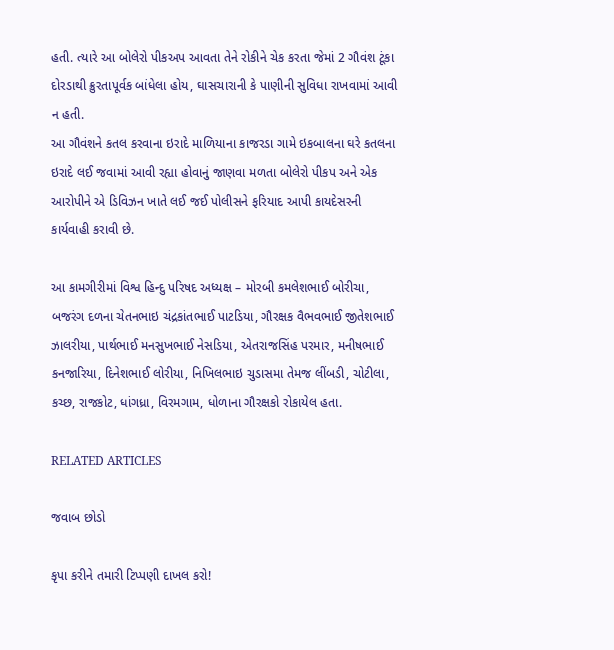હતી. ત્યારે આ બોલેરો પીકઅપ આવતા તેને રોકીને ચેક કરતા જેમાં 2 ગૌવંશ ટૂંકા દોરડાથી ક્રુરતાપૂર્વક બાંધેલા હોય, ઘાસચારાની કે પાણીની સુવિધા રાખવામાં આવી ન હતી.
આ ગૌવંશને કતલ કરવાના ઇરાદે માળિયાના કાજરડા ગામે ઇકબાલના ઘરે કતલના ઇરાદે લઈ જવામાં આવી રહ્યા હોવાનું જાણવા મળતા બોલેરો પીકપ અને એક આરોપીને એ ડિવિઝન ખાતે લઈ જઈ પોલીસને ફરિયાદ આપી કાયદેસરની કાર્યવાહી કરાવી છે.

આ કામગીરીમાં વિશ્વ હિન્દુ પરિષદ અધ્યક્ષ – મોરબી કમલેશભાઈ બોરીચા, બજરંગ દળના ચેતનભાઇ ચંદ્રકાંતભાઈ પાટડિયા, ગૌરક્ષક વૈભવભાઈ જીતેશભાઈ ઝાલરીયા, પાર્થભાઈ મનસુખભાઈ નેસડિયા, એતરાજસિંહ પરમાર, મનીષભાઈ કનજારિયા, દિનેશભાઈ લોરીયા, નિખિલભાઇ ચુડાસમા તેમજ લીંબડી, ચોટીલા, કચ્છ, રાજકોટ, ધાંગધ્રા, વિરમગામ, ધોળાના ગૌરક્ષકો રોકાયેલ હતા.

RELATED ARTICLES

જવાબ છોડો

કૃપા કરીને તમારી ટિપ્પણી દાખલ કરો!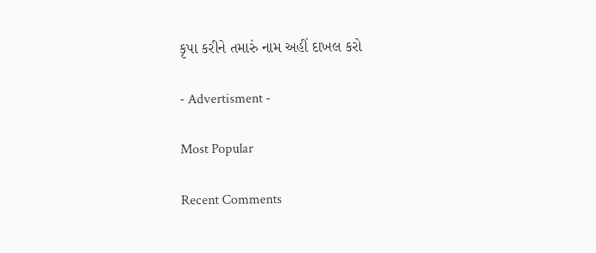કૃપા કરીને તમારું નામ અહીં દાખલ કરો

- Advertisment -

Most Popular

Recent Comments